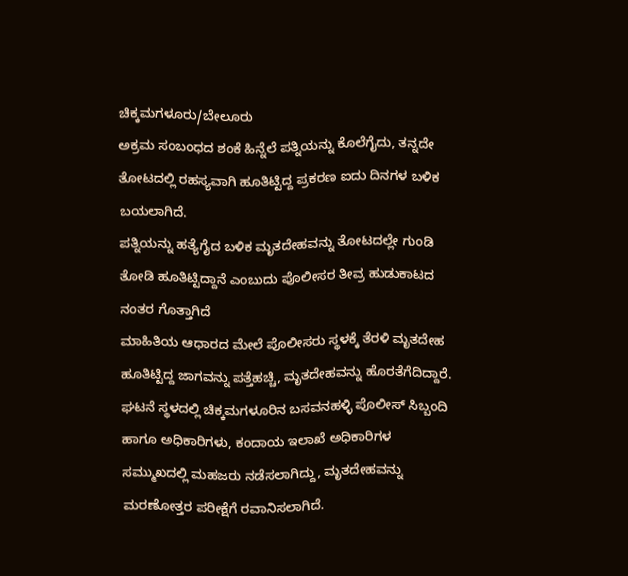ಚಿಕ್ಕಮಗಳೂರು/ಬೇಲೂರು
ಅಕ್ರಮ ಸಂಬಂಧದ ಶಂಕೆ ಹಿನ್ನೆಲೆ ಪತ್ನಿಯನ್ನು ಕೊಲೆಗೈದು, ತನ್ನದೇ ತೋಟದಲ್ಲಿ ರಹಸ್ಯವಾಗಿ ಹೂತಿಟ್ಟಿದ್ದ ಪ್ರಕರಣ ಐದು ದಿನಗಳ ಬಳಿಕ ಬಯಲಾಗಿದೆ.
ಪತ್ನಿಯನ್ನು ಹತ್ಯೆಗೈದ ಬಳಿಕ ಮೃತದೇಹವನ್ನು ತೋಟದಲ್ಲೇ ಗುಂಡಿ ತೋಡಿ ಹೂತಿಟ್ಟಿದ್ದಾನೆ ಎಂಬುದು ಪೊಲೀಸರ ತೀವ್ರ ಹುಡುಕಾಟದ ನಂತರ ಗೊತ್ತಾಗಿದೆ
ಮಾಹಿತಿಯ ಆಧಾರದ ಮೇಲೆ ಪೊಲೀಸರು ಸ್ಥಳಕ್ಕೆ ತೆರಳಿ ಮೃತದೇಹ ಹೂತಿಟ್ಟಿದ್ದ ಜಾಗವನ್ನು ಪತ್ತೆಹಚ್ಚಿ, ಮೃತದೇಹವನ್ನು ಹೊರತೆಗೆದಿದ್ದಾರೆ.
ಘಟನೆ ಸ್ಥಳದಲ್ಲಿ ಚಿಕ್ಕಮಗಳೂರಿನ ಬಸವನಹಳ್ಳಿ ಪೊಲೀಸ್ ಸಿಬ್ಬಂದಿ ಹಾಗೂ ಅಧಿಕಾರಿಗಳು, ಕಂದಾಯ ಇಲಾಖೆ ಅಧಿಕಾರಿಗಳ ಸಮ್ಮುಖದಲ್ಲಿ ಮಹಜರು ನಡೆಸಲಾಗಿದ್ದು, ಮೃತದೇಹವನ್ನು ಮರಣೋತ್ತರ ಪರೀಕ್ಷೆಗೆ ರವಾನಿಸಲಾಗಿದೆ.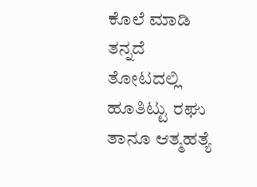ಕೊಲೆ ಮಾಡಿ ತನ್ನದೆ ತೋಟದಲ್ಲಿ ಹೂತಿಟ್ಟು ರಘು ತಾನೂ ಆತ್ಮಹತ್ಯೆ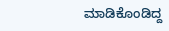ಮಾಡಿಕೊಂಡಿದ್ದ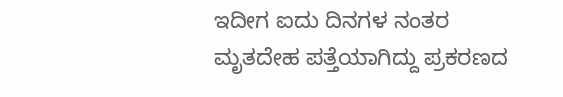ಇದೀಗ ಐದು ದಿನಗಳ ನಂತರ ಮೃತದೇಹ ಪತ್ತೆಯಾಗಿದ್ದು ಪ್ರಕರಣದ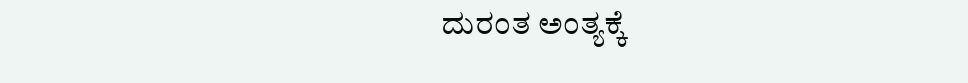ದುರಂತ ಅಂತ್ಯಕ್ಕೆ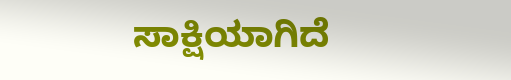ಸಾಕ್ಷಿಯಾಗಿದೆ